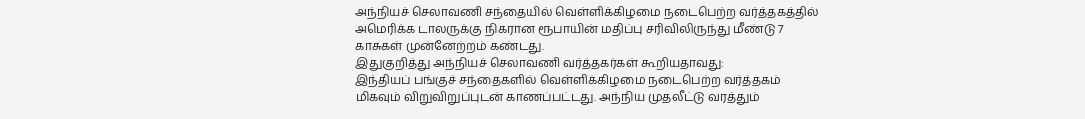அந்நியச் செலாவணி சந்தையில் வெள்ளிக்கிழமை நடைபெற்ற வர்த்தகத்தில் அமெரிக்க டாலருக்கு நிகரான ரூபாயின் மதிப்பு சரிவிலிருந்து மீண்டு 7 காசுகள் முன்னேற்றம் கண்டது.
இதுகுறித்து அந்நியச் செலாவணி வர்த்தகர்கள் கூறியதாவது:
இந்தியப் பங்குச் சந்தைகளில் வெள்ளிக்கிழமை நடைபெற்ற வர்த்தகம் மிகவும் விறுவிறுப்புடன் காணப்பட்டது. அந்நிய முதலீட்டு வரத்தும்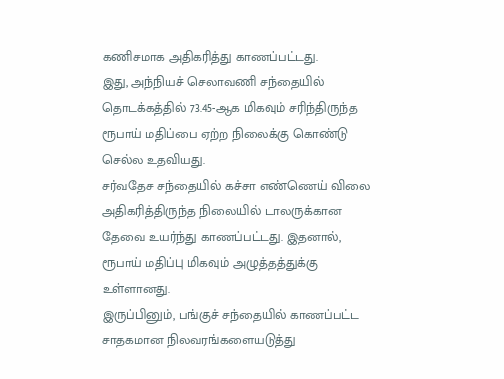கணிசமாக அதிகரித்து காணப்பட்டது.
இது, அந்நியச் செலாவணி சந்தையில் தொடக்கத்தில் 73.45-ஆக மிகவும் சரிந்திருந்த ரூபாய் மதிப்பை ஏற்ற நிலைக்கு கொண்டு செல்ல உதவியது.
சர்வதேச சந்தையில் கச்சா எண்ணெய் விலை அதிகரித்திருந்த நிலையில் டாலருக்கான தேவை உயர்ந்து காணப்பட்டது. இதனால், ரூபாய் மதிப்பு மிகவும் அழுத்தத்துக்கு உள்ளானது.
இருப்பினும், பங்குச் சந்தையில் காணப்பட்ட சாதகமான நிலவரங்களையடுத்து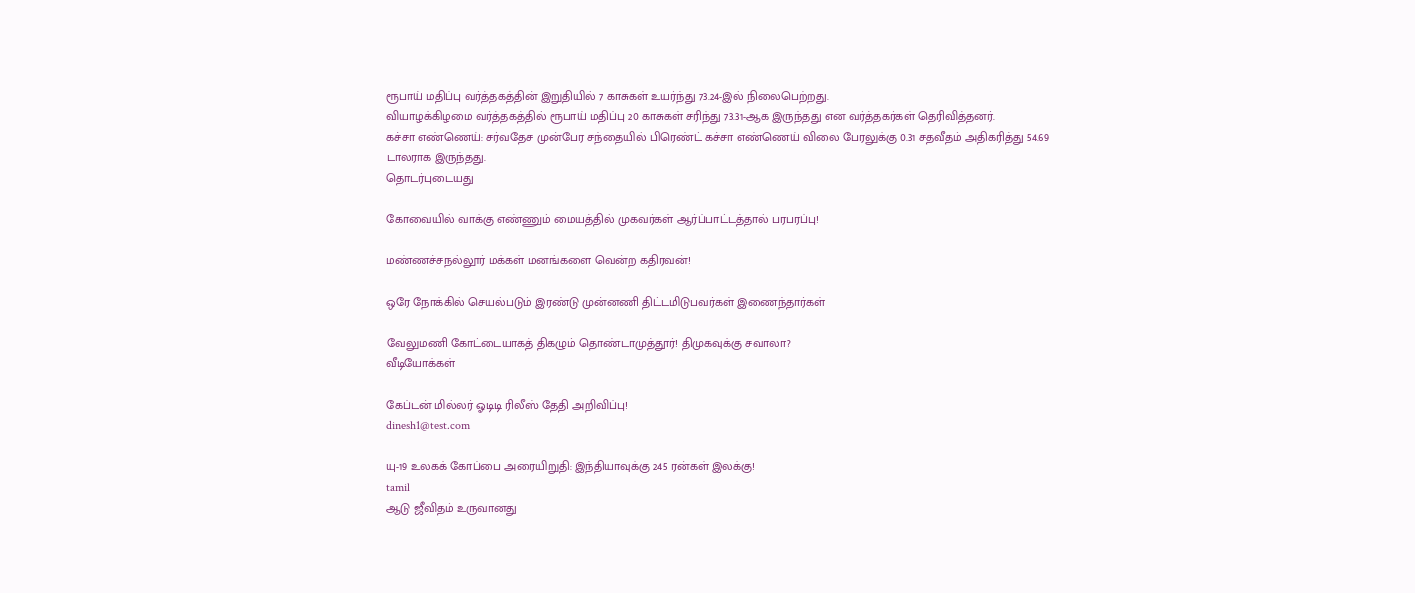ரூபாய் மதிப்பு வர்த்தகத்தின் இறுதியில் 7 காசுகள் உயர்ந்து 73.24-இல் நிலைபெற்றது.
வியாழக்கிழமை வர்த்தகத்தில் ரூபாய் மதிப்பு 20 காசுகள் சரிந்து 73.31-ஆக இருந்தது என வர்த்தகர்கள் தெரிவித்தனர்.
கச்சா எண்ணெய்: சர்வதேச முன்பேர சந்தையில் பிரெண்ட் கச்சா எண்ணெய் விலை பேரலுக்கு 0.31 சதவீதம் அதிகரித்து 54.69 டாலராக இருந்தது.
தொடர்புடையது

கோவையில் வாக்கு எண்ணும் மையத்தில் முகவர்கள் ஆர்ப்பாட்டத்தால் பரபரப்பு!

மண்ணச்சநல்லூர் மக்கள் மனங்களை வென்ற கதிரவன்!

ஒரே நோக்கில் செயல்படும் இரண்டு முன்னணி திட்டமிடுபவர்கள் இணைந்தார்கள்

வேலுமணி கோட்டையாகத் திகழும் தொண்டாமுத்தூர்! திமுகவுக்கு சவாலா?
வீடியோக்கள்

கேப்டன் மில்லர் ஓடிடி ரிலீஸ் தேதி அறிவிப்பு!
dinesh1@test.com

யு-19 உலகக் கோப்பை அரையிறுதி: இந்தியாவுக்கு 245 ரன்கள் இலக்கு!
tamil
ஆடு ஜீவிதம் உருவானது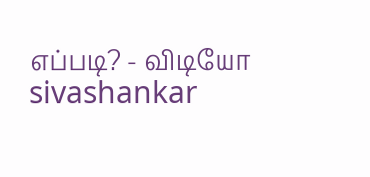எப்படி? - விடியோ
sivashankar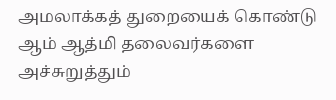அமலாக்கத் துறையைக் கொண்டு ஆம் ஆத்மி தலைவர்களை அச்சுறுத்தும்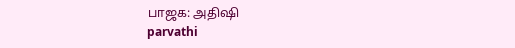பாஜக: அதிஷி
parvathi